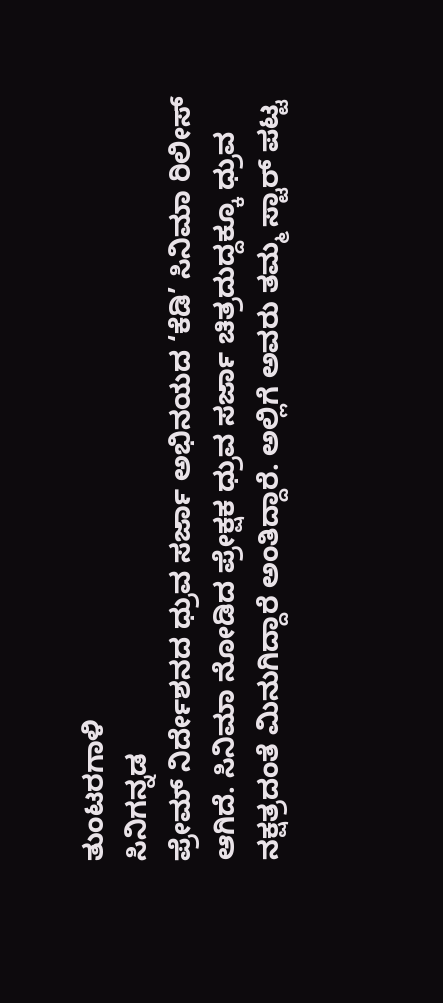ತುಂಟರಗಾಳಿ
ಸಿನಿಗನ್ನಡ
ಪ್ರೇಮ್ ನಿರ್ದೇಶನದ ಧ್ರುವ ಸರ್ಜಾ ಅಭಿನಯದ ‘ಕೆಡಿ’ ಸಿನಿಮಾ ರಿಲೀಸ್ ಆಗಿದೆ. ಸಿನಿಮಾ ನೋಡಿದ ಪ್ರೇಕ್ಷಕ ಧ್ರುವ ಸರ್ಜಾ ಚಿತ್ರದುದ್ದಕ್ಕೂ ಧ್ರುವ ನಕ್ಷತ್ರದಂತೆ ಮಿನುಗಿದ್ದಾರೆ ಅಂತಿದ್ದಾರೆ. ಅಲ್ಲಿಗೆ ಅವರು ತಮ್ಮ ಸ್ಟಾರ್ ಪಟ್ಟ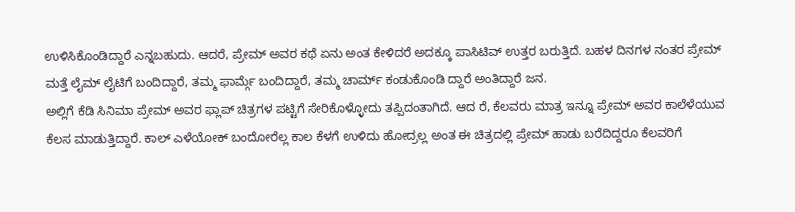ಉಳಿಸಿಕೊಂಡಿದ್ದಾರೆ ಎನ್ನಬಹುದು. ಆದರೆ, ಪ್ರೇಮ್ ಅವರ ಕಥೆ ಏನು ಅಂತ ಕೇಳಿದರೆ ಅದಕ್ಕೂ ಪಾಸಿಟಿವ್ ಉತ್ತರ ಬರುತ್ತಿದೆ. ಬಹಳ ದಿನಗಳ ನಂತರ ಪ್ರೇಮ್ ಮತ್ತೆ ಲೈಮ್ ಲೈಟಿಗೆ ಬಂದಿದ್ದಾರೆ, ತಮ್ಮ ಫಾರ್ಮ್ಗೆ ಬಂದಿದ್ದಾರೆ, ತಮ್ಮ ಚಾರ್ಮ್ ಕಂಡುಕೊಂಡಿ ದ್ದಾರೆ ಅಂತಿದ್ದಾರೆ ಜನ.
ಅಲ್ಲಿಗೆ ಕೆಡಿ ಸಿನಿಮಾ ಪ್ರೇಮ್ ಅವರ ಫ್ಲಾಪ್ ಚಿತ್ರಗಳ ಪಟ್ಟಿಗೆ ಸೇರಿಕೊಳ್ಳೋದು ತಪ್ಪಿದಂತಾಗಿದೆ. ಆದ ರೆ, ಕೆಲವರು ಮಾತ್ರ ಇನ್ನೂ ಪ್ರೇಮ್ ಅವರ ಕಾಲೆಳೆಯುವ ಕೆಲಸ ಮಾಡುತ್ತಿದ್ದಾರೆ. ಕಾಲ್ ಎಳೆಯೋಕ್ ಬಂದೋರೆಲ್ಲ ಕಾಲ ಕೆಳಗೆ ಉಳಿದು ಹೋದ್ರಲ್ಲ ಅಂತ ಈ ಚಿತ್ರದಲ್ಲಿ ಪ್ರೇಮ್ ಹಾಡು ಬರೆದಿದ್ದರೂ ಕೆಲವರಿಗೆ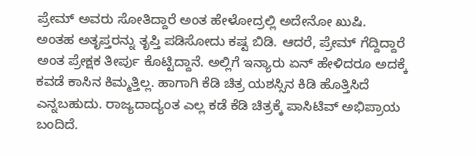ಪ್ರೇಮ್ ಅವರು ಸೋತಿದ್ದಾರೆ ಅಂತ ಹೇಳೋದ್ರಲ್ಲಿ ಅದೇನೋ ಖುಷಿ.
ಅಂತಹ ಅತೃಪ್ತರನ್ನು ತೃಪ್ತಿ ಪಡಿಸೋದು ಕಷ್ಟ ಬಿಡಿ. ಆದರೆ, ಪ್ರೇಮ್ ಗೆದ್ದಿದ್ದಾರೆ ಅಂತ ಪ್ರೇಕ್ಷಕ ತೀರ್ಪು ಕೊಟ್ಟಿದ್ದಾನೆ. ಅಲ್ಲಿಗೆ ಇನ್ಯಾರು ಏನ್ ಹೇಳಿದರೂ ಅದಕ್ಕೆ ಕವಡೆ ಕಾಸಿನ ಕಿಮ್ಮತ್ತಿಲ್ಲ. ಹಾಗಾಗಿ ಕೆಡಿ ಚಿತ್ರ ಯಶಸ್ಸಿನ ಕಿಡಿ ಹೊತ್ತಿಸಿದೆ ಎನ್ನಬಹುದು. ರಾಜ್ಯದಾದ್ಯಂತ ಎಲ್ಲ ಕಡೆ ಕೆಡಿ ಚಿತ್ರಕ್ಕೆ ಪಾಸಿಟಿವ್ ಅಭಿಪ್ರಾಯ ಬಂದಿದೆ.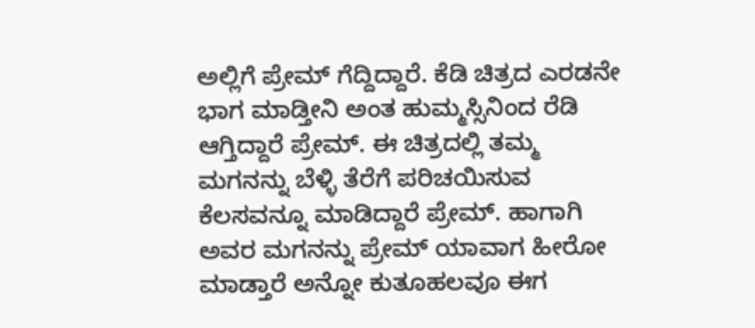ಅಲ್ಲಿಗೆ ಪ್ರೇಮ್ ಗೆದ್ದಿದ್ದಾರೆ. ಕೆಡಿ ಚಿತ್ರದ ಎರಡನೇ ಭಾಗ ಮಾಡ್ತೀನಿ ಅಂತ ಹುಮ್ಮಸ್ಸಿನಿಂದ ರೆಡಿ ಆಗ್ತಿದ್ದಾರೆ ಪ್ರೇಮ್. ಈ ಚಿತ್ರದಲ್ಲಿ ತಮ್ಮ ಮಗನನ್ನು ಬೆಳ್ಳಿ ತೆರೆಗೆ ಪರಿಚಯಿಸುವ ಕೆಲಸವನ್ನೂ ಮಾಡಿದ್ದಾರೆ ಪ್ರೇಮ್. ಹಾಗಾಗಿ ಅವರ ಮಗನನ್ನು ಪ್ರೇಮ್ ಯಾವಾಗ ಹೀರೋ ಮಾಡ್ತಾರೆ ಅನ್ನೋ ಕುತೂಹಲವೂ ಈಗ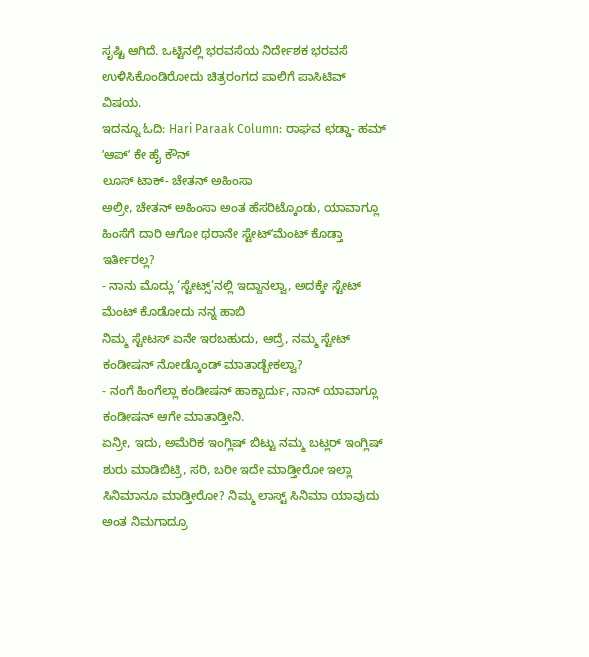ಸೃಷ್ಟಿ ಆಗಿದೆ. ಒಟ್ಟಿನಲ್ಲಿ ಭರವಸೆಯ ನಿರ್ದೇಶಕ ಭರವಸೆ ಉಳಿಸಿಕೊಂಡಿರೋದು ಚಿತ್ರರಂಗದ ಪಾಲಿಗೆ ಪಾಸಿಟಿವ್ ವಿಷಯ.
ಇದನ್ನೂ ಓದಿ: Hari Paraak Column: ರಾಘವ ಛಡ್ಡಾ- ಹಮ್ ʼಆಪ್ʼ ಕೇ ಹೈ ಕೌನ್
ಲೂಸ್ ಟಾಕ್- ಚೇತನ್ ಅಹಿಂಸಾ
ಅಲ್ರೀ, ಚೇತನ್ ಅಹಿಂಸಾ ಅಂತ ಹೆಸರಿಟ್ಕೊಂಡು, ಯಾವಾಗ್ಲೂ ಹಿಂಸೆಗೆ ದಾರಿ ಆಗೋ ಥರಾನೇ ಸ್ಟೇಟ್ʼಮೆಂಟ್ ಕೊಡ್ತಾ ಇರ್ತೀರಲ್ಲ?
- ನಾನು ಮೊದ್ಲು ‘ಸ್ಟೇಟ್ಸ್’ನಲ್ಲಿ ಇದ್ದಾನಲ್ವಾ, ಅದಕ್ಕೇ ಸ್ಟೇಟ್ ಮೆಂಟ್ ಕೊಡೋದು ನನ್ನ ಹಾಬಿ
ನಿಮ್ಮ ಸ್ಟೇಟಸ್ ಏನೇ ಇರಬಹುದು, ಆದ್ರೆ, ನಮ್ಮ ಸ್ಟೇಟ್ ಕಂಡೀಷನ್ ನೋಡ್ಕೊಂಡ್ ಮಾತಾಡ್ಬೇಕಲ್ವಾ?
- ನಂಗೆ ಹಿಂಗೆಲ್ಲಾ ಕಂಡೀಷನ್ ಹಾಕ್ಬಾರ್ದು, ನಾನ್ ಯಾವಾಗ್ಲೂ ಕಂಡೀಷನ್ ಆಗೇ ಮಾತಾಡ್ತೀನಿ.
ಏನ್ರೀ, ಇದು, ಅಮೆರಿಕ ಇಂಗ್ಲಿಷ್ ಬಿಟ್ಟು ನಮ್ಮ ಬಟ್ಲರ್ ಇಂಗ್ಲಿಷ್ ಶುರು ಮಾಡಿಬಿಟ್ರಿ, ಸರಿ, ಬರೀ ಇದೇ ಮಾಡ್ತೀರೋ ಇಲ್ಲಾ ಸಿನಿಮಾನೂ ಮಾಡ್ತೀರೋ? ನಿಮ್ಮ ಲಾಸ್ಟ್ ಸಿನಿಮಾ ಯಾವುದು ಅಂತ ನಿಮಗಾದ್ರೂ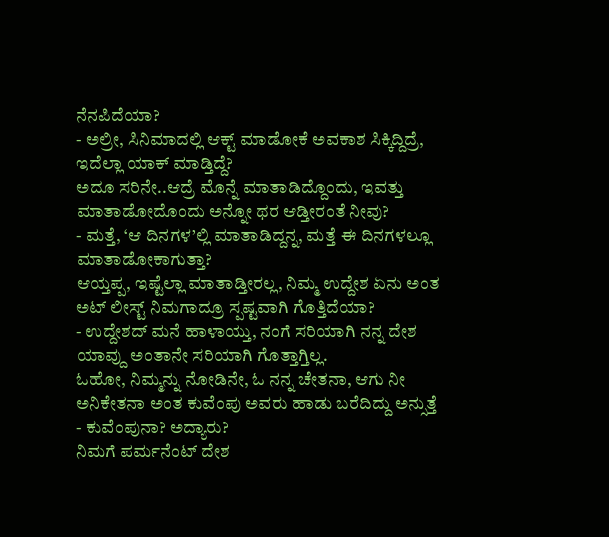ನೆನಪಿದೆಯಾ?
- ಅಲ್ರೀ, ಸಿನಿಮಾದಲ್ಲಿ ಆಕ್ಟ್ ಮಾಡೋಕೆ ಅವಕಾಶ ಸಿಕ್ಕಿದ್ದಿದ್ರೆ, ಇದೆಲ್ಲಾ ಯಾಕ್ ಮಾಡ್ತಿದ್ದೆ?
ಅದೂ ಸರಿನೇ..ಆದ್ರೆ ಮೊನ್ನೆ ಮಾತಾಡಿದ್ದೊಂದು, ಇವತ್ತು ಮಾತಾಡೋದೊಂದು ಅನ್ನೋ ಥರ ಆಡ್ತೀರಂತೆ ನೀವು?
- ಮತ್ತೆ, ‘ಆ ದಿನಗಳ’ಲ್ಲಿ ಮಾತಾಡಿದ್ದನ್ನ, ಮತ್ತೆ ಈ ದಿನಗಳಲ್ಲೂ ಮಾತಾಡೋಕಾಗುತ್ತಾ?
ಆಯ್ತಪ್ಪ, ಇಷ್ಟೆಲ್ಲಾ ಮಾತಾಡ್ತೀರಲ್ಲ, ನಿಮ್ಮ ಉದ್ದೇಶ ಏನು ಅಂತ ಅಟ್ ಲೀಸ್ಟ್ ನಿಮಗಾದ್ರೂ ಸ್ಪಷ್ಟವಾಗಿ ಗೊತ್ತಿದೆಯಾ?
- ಉದ್ದೇಶದ್ ಮನೆ ಹಾಳಾಯ್ತು, ನಂಗೆ ಸರಿಯಾಗಿ ನನ್ನ ದೇಶ ಯಾವ್ದು ಅಂತಾನೇ ಸರಿಯಾಗಿ ಗೊತ್ತಾಗ್ತಿಲ್ಲ.
ಓಹೋ, ನಿಮ್ಮನ್ನು ನೋಡಿನೇ, ಓ ನನ್ನ ಚೇತನಾ, ಆಗು ನೀ ಅನಿಕೇತನಾ ಅಂತ ಕುವೆಂಪು ಅವರು ಹಾಡು ಬರೆದಿದ್ದು ಅನ್ಸುತ್ತೆ
- ಕುವೆಂಪುನಾ? ಅದ್ಯಾರು?
ನಿಮಗೆ ಪರ್ಮನೆಂಟ್ ದೇಶ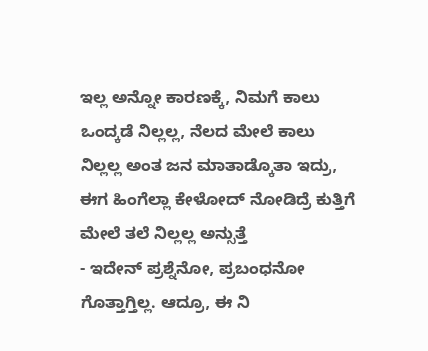ಇಲ್ಲ ಅನ್ನೋ ಕಾರಣಕ್ಕೆ, ನಿಮಗೆ ಕಾಲು ಒಂದ್ಕಡೆ ನಿಲ್ಲಲ್ಲ, ನೆಲದ ಮೇಲೆ ಕಾಲು ನಿಲ್ಲಲ್ಲ ಅಂತ ಜನ ಮಾತಾಡ್ಕೊತಾ ಇದ್ರು, ಈಗ ಹಿಂಗೆಲ್ಲಾ ಕೇಳೋದ್ ನೋಡಿದ್ರೆ ಕುತ್ತಿಗೆ ಮೇಲೆ ತಲೆ ನಿಲ್ಲಲ್ಲ ಅನ್ಸುತ್ತೆ
- ಇದೇನ್ ಪ್ರಶ್ನೆನೋ, ಪ್ರಬಂಧನೋ ಗೊತ್ತಾಗ್ತಿಲ್ಲ. ಆದ್ರೂ, ಈ ನಿ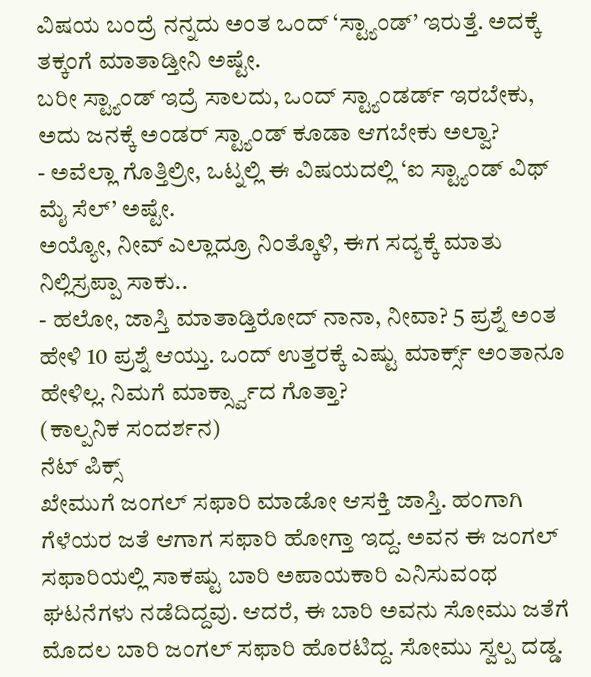ವಿಷಯ ಬಂದ್ರೆ ನನ್ನದು ಅಂತ ಒಂದ್ ‘ಸ್ಟ್ಯಾಂಡ್’ ಇರುತ್ತೆ. ಅದಕ್ಕೆ ತಕ್ಕಂಗೆ ಮಾತಾಡ್ತೀನಿ ಅಷ್ಟೇ.
ಬರೀ ಸ್ಟ್ಯಾಂಡ್ ಇದ್ರೆ ಸಾಲದು, ಒಂದ್ ಸ್ಟ್ಯಾಂಡರ್ಡ್ ಇರಬೇಕು, ಅದು ಜನಕ್ಕೆ ಅಂಡರ್ ಸ್ಟ್ಯಾಂಡ್ ಕೂಡಾ ಆಗಬೇಕು ಅಲ್ವಾ?
- ಅವೆಲ್ಲಾ ಗೊತ್ತಿಲ್ರೀ, ಒಟ್ನಲ್ಲಿ ಈ ವಿಷಯದಲ್ಲಿ ‘ಐ ಸ್ಟ್ಯಾಂಡ್ ವಿಥ್ ಮೈ ಸೆಲ್’ ಅಷ್ಟೇ.
ಅಯ್ಯೋ, ನೀವ್ ಎಲ್ಲಾದ್ರೂ ನಿಂತ್ಕೊಳಿ, ಈಗ ಸದ್ಯಕ್ಕೆ ಮಾತು ನಿಲ್ಲಿಸ್ರಪ್ಪಾ ಸಾಕು..
- ಹಲೋ, ಜಾಸ್ತಿ ಮಾತಾಡ್ತಿರೋದ್ ನಾನಾ, ನೀವಾ? 5 ಪ್ರಶ್ನೆ ಅಂತ ಹೇಳಿ 10 ಪ್ರಶ್ನೆ ಆಯ್ತು. ಒಂದ್ ಉತ್ತರಕ್ಕೆ ಎಷ್ಟು ಮಾರ್ಕ್ಸ್ ಅಂತಾನೂ ಹೇಳಿಲ್ಲ. ನಿಮಗೆ ಮಾರ್ಕ್ಸ್ವಾದ ಗೊತ್ತಾ?
(ಕಾಲ್ಪನಿಕ ಸಂದರ್ಶನ)
ನೆಟ್ ಪಿಕ್ಸ್
ಖೇಮುಗೆ ಜಂಗಲ್ ಸಫಾರಿ ಮಾಡೋ ಆಸಕ್ತಿ ಜಾಸ್ತಿ. ಹಂಗಾಗಿ ಗೆಳೆಯರ ಜತೆ ಆಗಾಗ ಸಫಾರಿ ಹೋಗ್ತಾ ಇದ್ದ. ಅವನ ಈ ಜಂಗಲ್ ಸಫಾರಿಯಲ್ಲಿ ಸಾಕಷ್ಟು ಬಾರಿ ಅಪಾಯಕಾರಿ ಎನಿಸುವಂಥ ಘಟನೆಗಳು ನಡೆದಿದ್ದವು. ಆದರೆ, ಈ ಬಾರಿ ಅವನು ಸೋಮು ಜತೆಗೆ ಮೊದಲ ಬಾರಿ ಜಂಗಲ್ ಸಫಾರಿ ಹೊರಟಿದ್ದ. ಸೋಮು ಸ್ವಲ್ಪ ದಡ್ಡ.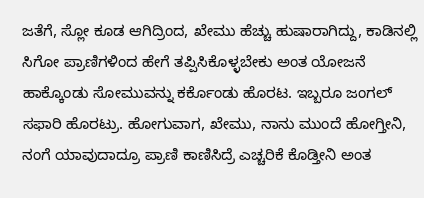ಜತೆಗೆ, ಸ್ಲೋ ಕೂಡ ಆಗಿದ್ರಿಂದ, ಖೇಮು ಹೆಚ್ಚು ಹುಷಾರಾಗಿದ್ದು, ಕಾಡಿನಲ್ಲಿ ಸಿಗೋ ಪ್ರಾಣಿಗಳಿಂದ ಹೇಗೆ ತಪ್ಪಿಸಿಕೊಳ್ಳಬೇಕು ಅಂತ ಯೋಜನೆ ಹಾಕ್ಕೊಂಡು ಸೋಮುವನ್ನು ಕರ್ಕೊಂಡು ಹೊರಟ. ಇಬ್ಬರೂ ಜಂಗಲ್ ಸಫಾರಿ ಹೊರಟ್ರು. ಹೋಗುವಾಗ, ಖೇಮು, ನಾನು ಮುಂದೆ ಹೋಗ್ತೀನಿ, ನಂಗೆ ಯಾವುದಾದ್ರೂ ಪ್ರಾಣಿ ಕಾಣಿಸಿದ್ರೆ ಎಚ್ಚರಿಕೆ ಕೊಡ್ತೀನಿ ಅಂತ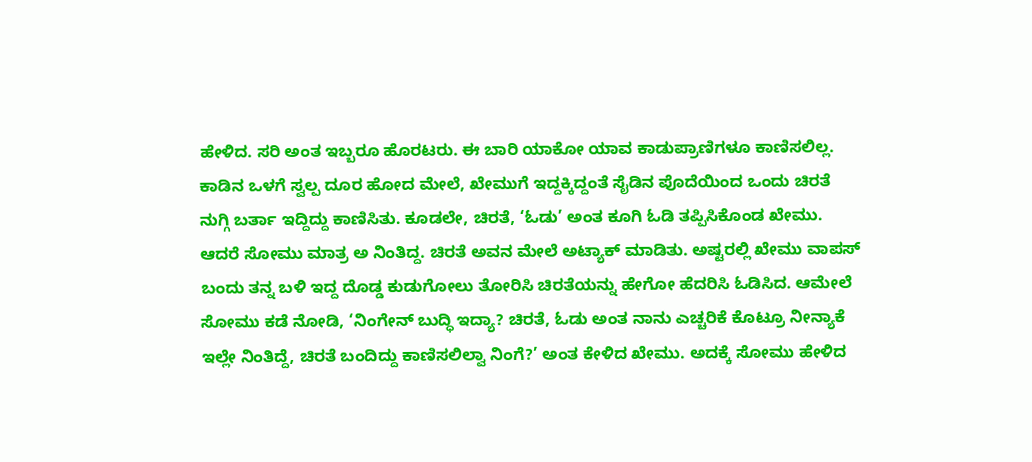ಹೇಳಿದ. ಸರಿ ಅಂತ ಇಬ್ಬರೂ ಹೊರಟರು. ಈ ಬಾರಿ ಯಾಕೋ ಯಾವ ಕಾಡುಪ್ರಾಣಿಗಳೂ ಕಾಣಿಸಲಿಲ್ಲ. ಕಾಡಿನ ಒಳಗೆ ಸ್ವಲ್ಪ ದೂರ ಹೋದ ಮೇಲೆ, ಖೇಮುಗೆ ಇದ್ದಕ್ಕಿದ್ದಂತೆ ಸೈಡಿನ ಪೊದೆಯಿಂದ ಒಂದು ಚಿರತೆ ನುಗ್ಗಿ ಬರ್ತಾ ಇದ್ದಿದ್ದು ಕಾಣಿಸಿತು. ಕೂಡಲೇ, ಚಿರತೆ, ‘ಓಡು’ ಅಂತ ಕೂಗಿ ಓಡಿ ತಪ್ಪಿಸಿಕೊಂಡ ಖೇಮು. ಆದರೆ ಸೋಮು ಮಾತ್ರ ಅ ನಿಂತಿದ್ದ. ಚಿರತೆ ಅವನ ಮೇಲೆ ಅಟ್ಯಾಕ್ ಮಾಡಿತು. ಅಷ್ಟರಲ್ಲಿ ಖೇಮು ವಾಪಸ್ ಬಂದು ತನ್ನ ಬಳಿ ಇದ್ದ ದೊಡ್ಡ ಕುಡುಗೋಲು ತೋರಿಸಿ ಚಿರತೆಯನ್ನು ಹೇಗೋ ಹೆದರಿಸಿ ಓಡಿಸಿದ. ಆಮೇಲೆ ಸೋಮು ಕಡೆ ನೋಡಿ, ‘ನಿಂಗೇನ್ ಬುದ್ಧಿ ಇದ್ಯಾ? ಚಿರತೆ, ಓಡು ಅಂತ ನಾನು ಎಚ್ಚರಿಕೆ ಕೊಟ್ರೂ ನೀನ್ಯಾಕೆ ಇಲ್ಲೇ ನಿಂತಿದ್ದೆ, ಚಿರತೆ ಬಂದಿದ್ದು ಕಾಣಿಸಲಿಲ್ವಾ ನಿಂಗೆ?’ ಅಂತ ಕೇಳಿದ ಖೇಮು. ಅದಕ್ಕೆ ಸೋಮು ಹೇಳಿದ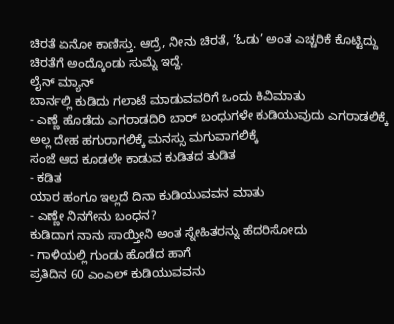ಚಿರತೆ ಏನೋ ಕಾಣಿಸ್ತು. ಆದ್ರೆ, ನೀನು ಚಿರತೆ, ‘ಓಡು’ ಅಂತ ಎಚ್ಚರಿಕೆ ಕೊಟ್ಟಿದ್ದು ಚಿರತೆಗೆ ಅಂದ್ಕೊಂಡು ಸುಮ್ನೆ ಇದ್ದೆ.
ಲೈನ್ ಮ್ಯಾನ್
ಬಾರ್ನಲ್ಲಿ ಕುಡಿದು ಗಲಾಟೆ ಮಾಡುವವರಿಗೆ ಒಂದು ಕಿವಿಮಾತು
- ಎಣ್ಣೆ ಹೊಡೆದು ಎಗರಾಡದಿರಿ ಬಾರ್ ಬಂಧುಗಳೇ ಕುಡಿಯುವುದು ಎಗರಾಡಲಿಕ್ಕೆ ಅಲ್ಲ ದೇಹ ಹಗುರಾಗಲಿಕ್ಕೆ ಮನಸ್ಸು ಮಗುವಾಗಲಿಕ್ಕೆ
ಸಂಜೆ ಆದ ಕೂಡಲೇ ಕಾಡುವ ಕುಡಿತದ ತುಡಿತ
- ಕಡಿತ
ಯಾರ ಹಂಗೂ ಇಲ್ಲದೆ ದಿನಾ ಕುಡಿಯುವವನ ಮಾತು
- ಎಣ್ಣೇ ನಿನಗೇನು ಬಂಧನ?
ಕುಡಿದಾಗ ನಾನು ಸಾಯ್ತೀನಿ ಅಂತ ಸ್ನೇಹಿತರನ್ನು ಹೆದರಿಸೋದು
- ಗಾಳಿಯಲ್ಲಿ ಗುಂಡು ಹೊಡೆದ ಹಾಗೆ
ಪ್ರತಿದಿನ 60 ಎಂಎಲ್ ಕುಡಿಯುವವನು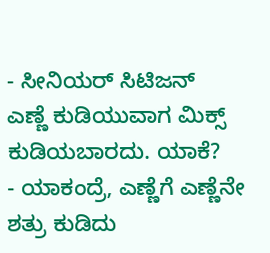- ಸೀನಿಯರ್ ಸಿಟಿಜನ್
ಎಣ್ಣೆ ಕುಡಿಯುವಾಗ ಮಿಕ್ಸ್ ಕುಡಿಯಬಾರದು. ಯಾಕೆ?
- ಯಾಕಂದ್ರೆ, ಎಣ್ಣೆಗೆ ಎಣ್ಣೆನೇ ಶತ್ರು ಕುಡಿದು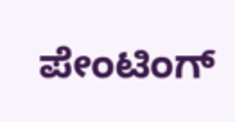ಪೇಂಟಿಂಗ್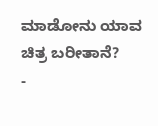ಮಾಡೋನು ಯಾವ ಚಿತ್ರ ಬರೀತಾನೆ?
-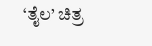‘ತೈಲ’ ಚಿತ್ರ